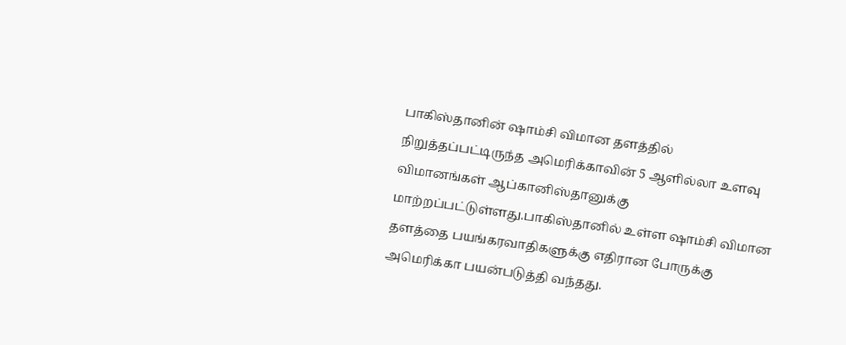பாகிஸ்தானின் ஷாம்சி விமான தளத்தில் நிறுத்தப்பட்டிருந்த அமெரிக்காவின் 5 ஆளில்லா உளவு விமானங்கள் ஆப்கானிஸ்தானுக்கு மாற்றப்பட்டுள்ளது.பாகிஸ்தானில் உள்ள ஷாம்சி விமான தளத்தை பயங்கரவாதிகளுக்கு எதிரான போருக்கு அமெரிக்கா பயன்படுத்தி வந்தது.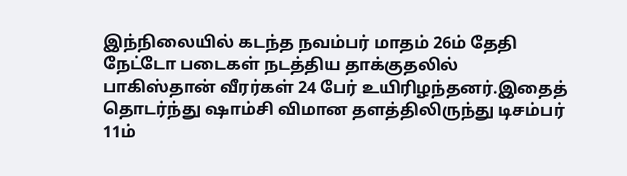இந்நிலையில் கடந்த நவம்பர் மாதம் 26ம் தேதி நேட்டோ படைகள் நடத்திய தாக்குதலில் பாகிஸ்தான் வீரர்கள் 24 பேர் உயிரிழந்தனர்.இதைத் தொடர்ந்து ஷாம்சி விமான தளத்திலிருந்து டிசம்பர் 11ம்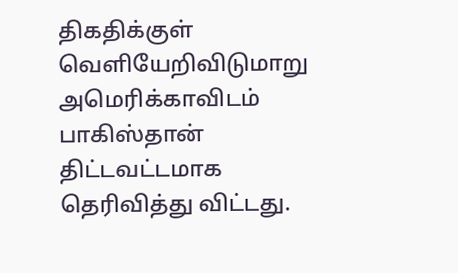திகதிக்குள் வெளியேறிவிடுமாறு அமெரிக்காவிடம் பாகிஸ்தான் திட்டவட்டமாக தெரிவித்து விட்டது.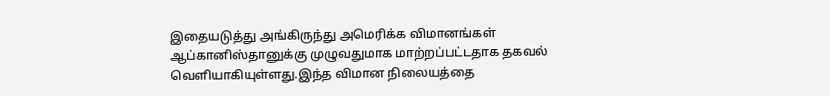இதையடுத்து அங்கிருந்து அமெரிக்க விமானங்கள் ஆப்கானிஸ்தானுக்கு முழுவதுமாக மாற்றப்பட்டதாக தகவல் வெளியாகியுள்ளது.இந்த விமான நிலையத்தை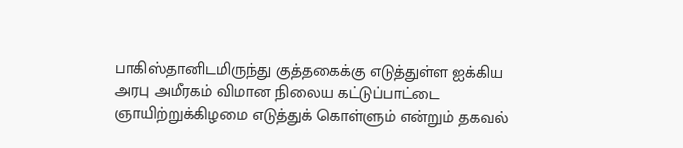பாகிஸ்தானிடமிருந்து குத்தகைக்கு எடுத்துள்ள ஐக்கிய அரபு அமீரகம் விமான நிலைய கட்டுப்பாட்டை ஞாயிற்றுக்கிழமை எடுத்துக் கொள்ளும் என்றும் தகவல்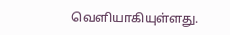வெளியாகியுள்ளது.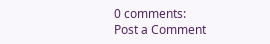0 comments:
Post a Comment